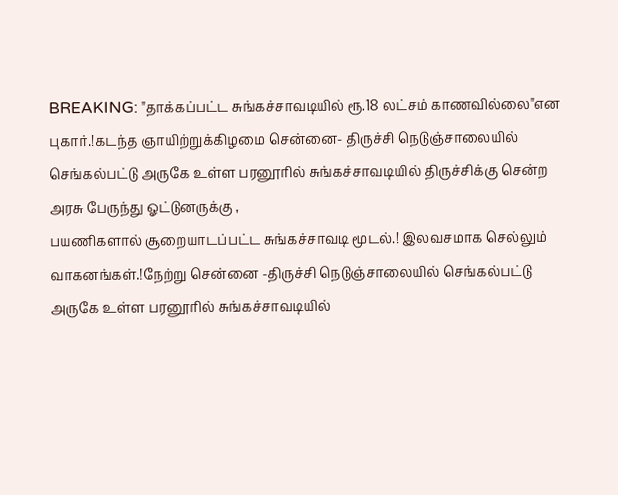BREAKING: "தாக்கப்பட்ட சுங்கச்சாவடியில் ரூ.18 லட்சம் காணவில்லை"என புகார்.!கடந்த ஞாயிற்றுக்கிழமை சென்னை- திருச்சி நெடுஞ்சாலையில் செங்கல்பட்டு அருகே உள்ள பரனூரில் சுங்கச்சாவடியில் திருச்சிக்கு சென்ற அரசு பேருந்து ஓட்டுனருக்கு ,
பயணிகளால் சூறையாடப்பட்ட சுங்கச்சாவடி மூடல்.! இலவசமாக செல்லும் வாகனங்கள்.!நேற்று சென்னை -திருச்சி நெடுஞ்சாலையில் செங்கல்பட்டு அருகே உள்ள பரனூரில் சுங்கச்சாவடியில்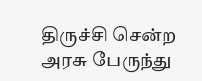திருச்சி சென்ற அரசு பேருந்து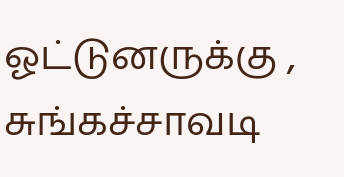ஓட்டுனருக்கு , சுங்கச்சாவடி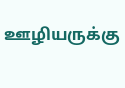ஊழியருக்கு